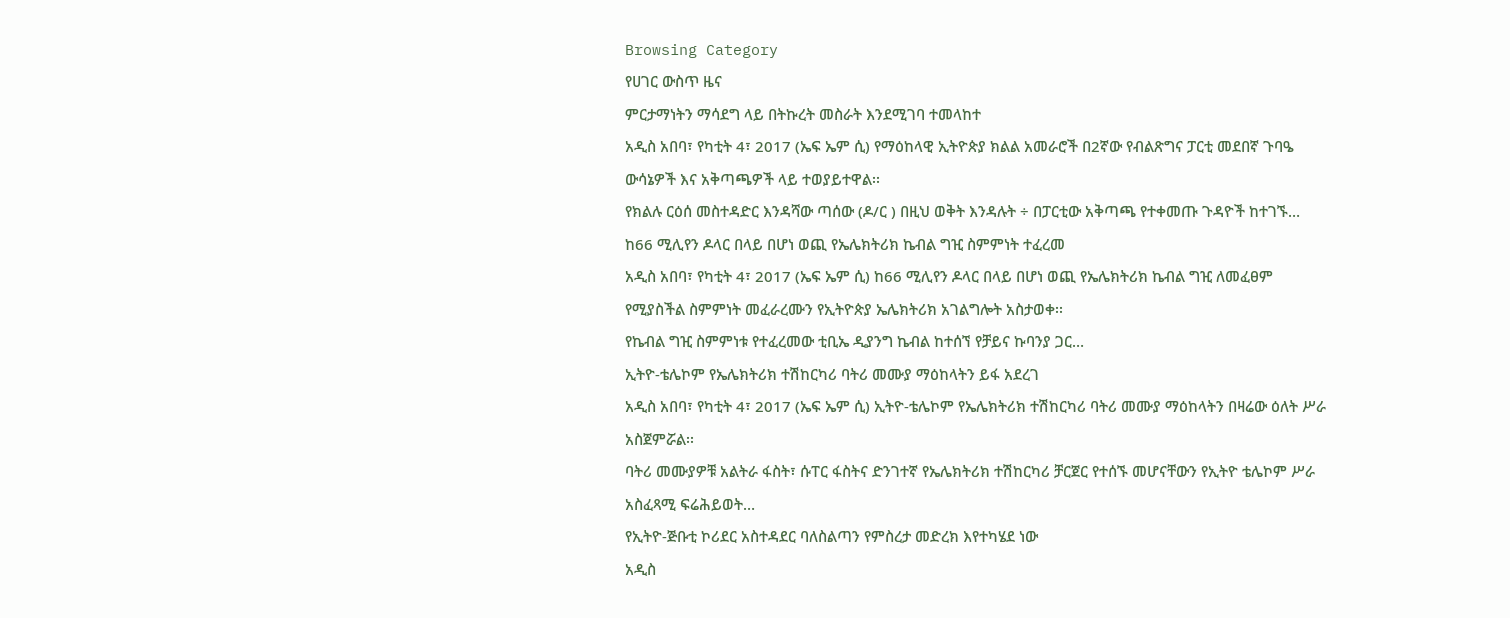Browsing Category
የሀገር ውስጥ ዜና
ምርታማነትን ማሳደግ ላይ በትኩረት መስራት እንደሚገባ ተመላከተ
አዲስ አበባ፣ የካቲት 4፣ 2017 (ኤፍ ኤም ሲ) የማዕከላዊ ኢትዮጵያ ክልል አመራሮች በ2ኛው የብልጽግና ፓርቲ መደበኛ ጉባዔ ውሳኔዎች እና አቅጣጫዎች ላይ ተወያይተዋል፡፡
የክልሉ ርዕሰ መስተዳድር እንዳሻው ጣሰው (ዶ/ር ) በዚህ ወቅት እንዳሉት ÷ በፓርቲው አቅጣጫ የተቀመጡ ጉዳዮች ከተገኙ…
ከ66 ሚሊየን ዶላር በላይ በሆነ ወጪ የኤሌክትሪክ ኬብል ግዢ ስምምነት ተፈረመ
አዲስ አበባ፣ የካቲት 4፣ 2017 (ኤፍ ኤም ሲ) ከ66 ሚሊየን ዶላር በላይ በሆነ ወጪ የኤሌክትሪክ ኬብል ግዢ ለመፈፀም የሚያስችል ስምምነት መፈራረሙን የኢትዮጵያ ኤሌክትሪክ አገልግሎት አስታወቀ፡፡
የኬብል ግዢ ስምምነቱ የተፈረመው ቲቢኤ ዲያንግ ኬብል ከተሰኘ የቻይና ኩባንያ ጋር…
ኢትዮ-ቴሌኮም የኤሌክትሪክ ተሽከርካሪ ባትሪ መሙያ ማዕከላትን ይፋ አደረገ
አዲስ አበባ፣ የካቲት 4፣ 2017 (ኤፍ ኤም ሲ) ኢትዮ-ቴሌኮም የኤሌክትሪክ ተሽከርካሪ ባትሪ መሙያ ማዕከላትን በዛሬው ዕለት ሥራ አስጀምሯል፡፡
ባትሪ መሙያዎቹ አልትራ ፋስት፣ ሱፐር ፋስትና ድንገተኛ የኤሌክትሪክ ተሽከርካሪ ቻርጀር የተሰኙ መሆናቸውን የኢትዮ ቴሌኮም ሥራ አስፈጻሚ ፍሬሕይወት…
የኢትዮ-ጅቡቲ ኮሪደር አስተዳደር ባለስልጣን የምስረታ መድረክ እየተካሄደ ነው
አዲስ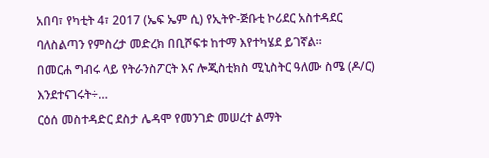አበባ፣ የካቲት 4፣ 2017 (ኤፍ ኤም ሲ) የኢትዮ-ጅቡቲ ኮሪደር አስተዳደር ባለስልጣን የምስረታ መድረክ በቢሾፍቱ ከተማ እየተካሄደ ይገኛል።
በመርሐ ግብሩ ላይ የትራንስፖርት እና ሎጂስቲክስ ሚኒስትር ዓለሙ ስሜ (ዶ/ር) እንደተናገሩት÷…
ርዕሰ መስተዳድር ደስታ ሌዳሞ የመንገድ መሠረተ ልማት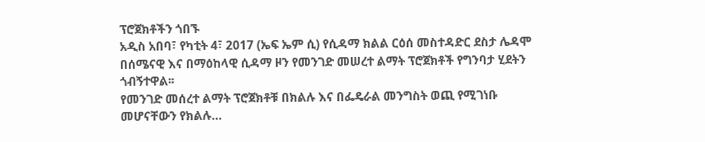ፕሮጀክቶችን ጎበኙ
አዲስ አበባ፣ የካቲት 4፣ 2017 (ኤፍ ኤም ሲ) የሲዳማ ክልል ርዕሰ መስተዳድር ደስታ ሌዳሞ በሰሜናዊ እና በማዕከላዊ ሲዳማ ዞን የመንገድ መሠረተ ልማት ፕሮጀክቶች የግንባታ ሂደትን ጎብኝተዋል፡፡
የመንገድ መሰረተ ልማት ፕሮጀክቶቹ በክልሉ እና በፌዴራል መንግስት ወጪ የሚገነቡ መሆናቸውን የክልሉ…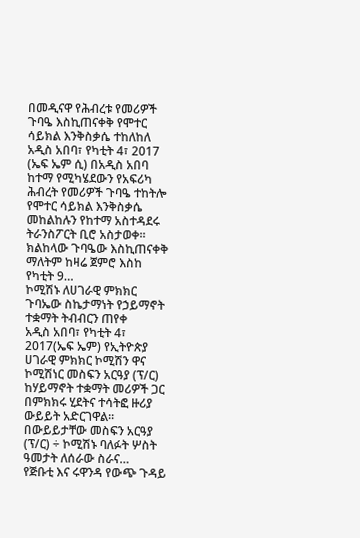በመዲናዋ የሕብረቱ የመሪዎች ጉባዔ እስኪጠናቀቅ የሞተር ሳይክል እንቅስቃሴ ተከለከለ
አዲስ አበባ፣ የካቲት 4፣ 2017 (ኤፍ ኤም ሲ) በአዲስ አበባ ከተማ የሚካሄደውን የአፍሪካ ሕብረት የመሪዎች ጉባዔ ተከትሎ የሞተር ሳይክል እንቅስቃሴ መከልከሉን የከተማ አስተዳደሩ ትራንስፖርት ቢሮ አስታወቀ፡፡
ክልከላው ጉባዔው እስኪጠናቀቅ ማለትም ከዛሬ ጀምሮ እስከ የካቲት 9…
ኮሚሽኑ ለሀገራዊ ምክክር ጉባኤው ስኬታማነት የኃይማኖት ተቋማት ትብብርን ጠየቀ
አዲስ አበባ፣ የካቲት 4፣ 2017(ኤፍ ኤም) የኢትዮጵያ ሀገራዊ ምክክር ኮሚሽን ዋና ኮሚሽነር መስፍን አርዓያ (ፕ/ር) ከሃይማኖት ተቋማት መሪዎች ጋር በምክክሩ ሂደትና ተሳትፎ ዙሪያ ውይይት አድርገዋል፡፡
በውይይታቸው መስፍን አርዓያ (ፕ/ር) ÷ ኮሚሽኑ ባለፉት ሦስት ዓመታት ለሰራው ስራና…
የጅቡቲ እና ሩዋንዳ የውጭ ጉዳይ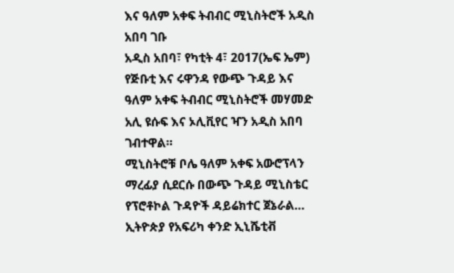እና ዓለም አቀፍ ትብብር ሚኒስትሮች አዲስ አበባ ገቡ
አዲስ አበባ፣ የካቲት 4፣ 2017(ኤፍ ኤም) የጅቡቲ እና ሩዋንዳ የውጭ ጉዳይ እና ዓለም አቀፍ ትብብር ሚኒስትሮች መሃመድ አሊ ዩሱፍ እና ኦሊቪየር ዣን አዲስ አበባ ገብተዋል።
ሚኒስትሮቹ ቦሌ ዓለም አቀፍ አውሮፕላን ማረፊያ ሲደርሱ በውጭ ጉዳይ ሚኒስቴር የፕሮቶኮል ጉዳዮች ዳይሬክተር ጀኔራል…
ኢትዮጵያ የአፍሪካ ቀንድ ኢኒሼቲቭ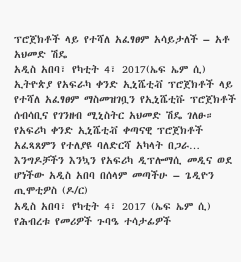ፕሮጀክቶች ላይ የተሻለ አፈፃፀም አሳይታለች – አቶ አህመድ ሽዴ
አዲስ አበባ፣ የካቲት 4፣ 2017(ኤፍ ኤም ሲ) ኢትዮጵያ የአፍራካ ቀንድ ኢኒሼቲቭ ፕሮጀክቶች ላይ የተሻለ አፈፃፀም ማስመዝገቧን የኢኒሼቲቩ ፕሮጀክቶች ሰብሳቢና የገንዘብ ሚኒስትር አህመድ ሽዴ ገለፁ።
የአፍሪካ ቀንድ ኢኒሼቲቭ ቀጣናዊ ፕሮጀክቶች አፈጻጸምን የተለያዩ ባለድርሻ አካላት በጋራ…
እንግዶቻችን እንኳን የአፍሪካ ዲፕሎማሲ መዲና ወደ ሆነችው አዲስ አበባ በሰላም መጣችሁ – ጌዲዮን ጢሞቲዎስ (ዶ/ር)
አዲስ አበባ፣ የካቲት 4፣ 2017 (ኤፍ ኤም ሲ) የሕብረቱ የመሪዎች ጉባዔ ተሳታፊዎች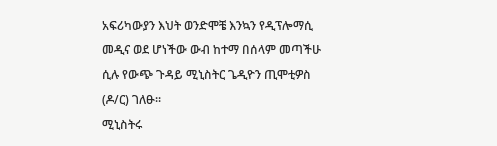አፍሪካውያን እህት ወንድሞቼ እንኳን የዲፕሎማሲ መዲና ወደ ሆነችው ውብ ከተማ በሰላም መጣችሁ ሲሉ የውጭ ጉዳይ ሚኒስትር ጌዲዮን ጢሞቲዎስ (ዶ/ር) ገለፁ፡፡
ሚኒስትሩ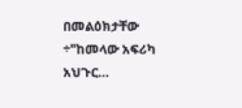በመልዕክታቸው ÷"ከመላው አፍሪካ አህጉር…